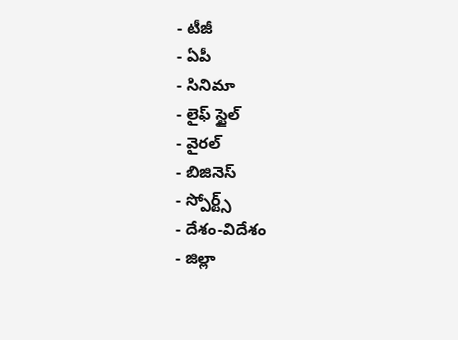- టీజీ
- ఏపీ
- సినిమా
- లైఫ్ స్టైల్
- వైరల్
- బిజినెస్
- స్పోర్ట్స్
- దేశం-విదేశం
- జిల్లా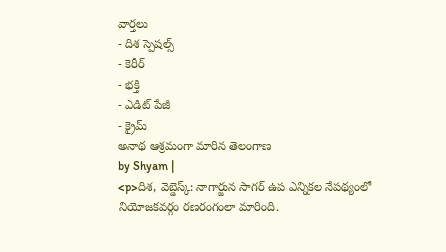వార్తలు
- దిశ స్పెషల్స్
- కెరీర్
- భక్తి
- ఎడిట్ పేజీ
- క్రైమ్
అనాథ ఆశ్రమంగా మారిన తెలంగాణ
by Shyam |
<p>దిశ, వెబ్డెస్క్: నాగార్జున సాగర్ ఉప ఎన్నికల నేపథ్యంలో నియోజకవర్గం రణరంగంలా మారింది.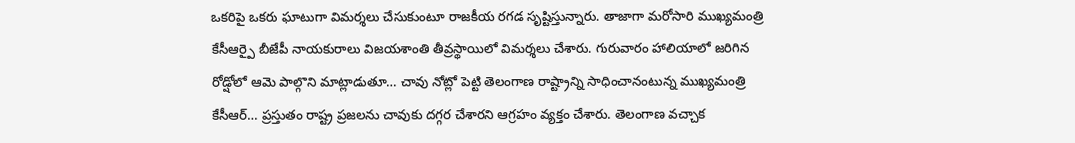ఒకరిపై ఒకరు ఘాటుగా విమర్శలు చేసుకుంటూ రాజకీయ రగడ సృష్టిస్తున్నారు. తాజాగా మరోసారి ముఖ్యమంత్రి కేసీఆర్పై బీజేపీ నాయకురాలు విజయశాంతి తీవ్రస్థాయిలో విమర్శలు చేశారు. గురువారం హాలియాలో జరిగిన రోడ్షోలో ఆమె పాల్గొని మాట్లాడుతూ… చావు నోట్లో పెట్టి తెలంగాణ రాష్ట్రాన్ని సాధించానంటున్న ముఖ్యమంత్రి కేసీఆర్… ప్రస్తుతం రాష్ట్ర ప్రజలను చావుకు దగ్గర చేశారని ఆగ్రహం వ్యక్తం చేశారు. తెలంగాణ వచ్చాక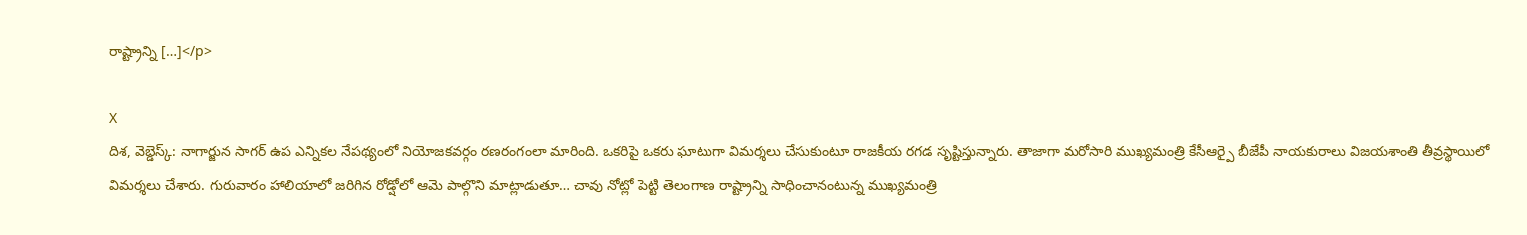రాష్ట్రాన్ని […]</p>

X
దిశ, వెబ్డెస్క్: నాగార్జున సాగర్ ఉప ఎన్నికల నేపథ్యంలో నియోజకవర్గం రణరంగంలా మారింది. ఒకరిపై ఒకరు ఘాటుగా విమర్శలు చేసుకుంటూ రాజకీయ రగడ సృష్టిస్తున్నారు. తాజాగా మరోసారి ముఖ్యమంత్రి కేసీఆర్పై బీజేపీ నాయకురాలు విజయశాంతి తీవ్రస్థాయిలో విమర్శలు చేశారు. గురువారం హాలియాలో జరిగిన రోడ్షోలో ఆమె పాల్గొని మాట్లాడుతూ… చావు నోట్లో పెట్టి తెలంగాణ రాష్ట్రాన్ని సాధించానంటున్న ముఖ్యమంత్రి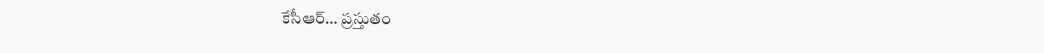కేసీఆర్… ప్రస్తుతం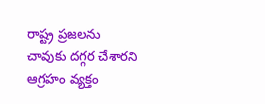రాష్ట్ర ప్రజలను చావుకు దగ్గర చేశారని ఆగ్రహం వ్యక్తం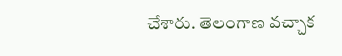చేశారు. తెలంగాణ వచ్చాక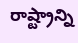రాష్ట్రాన్ని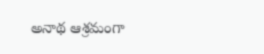అనాథ ఆశ్రమంగా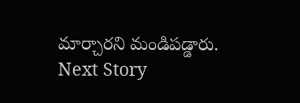మార్చారని మండిపడ్డారు.
Next Story